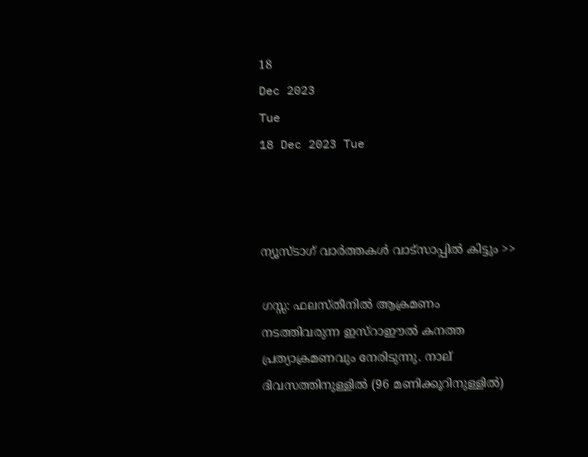18
Dec 2023
Tue
18 Dec 2023 Tue



ന്യൂസ്ടാഗ് വാര്‍ത്തകള്‍ വാട്‌സാപ്പില്‍ കിട്ടും >>

ഗസ്സ: ഫലസ്തീനില്‍ ആക്രമണം നടത്തിവരുന്ന ഇസ്‌റാഈല്‍ കനത്ത പ്രത്യാക്രമണവും നേരിടുന്നു. നാല് ദിവസത്തിനുള്ളില്‍ (96 മണിക്കൂറിനുള്ളില്‍)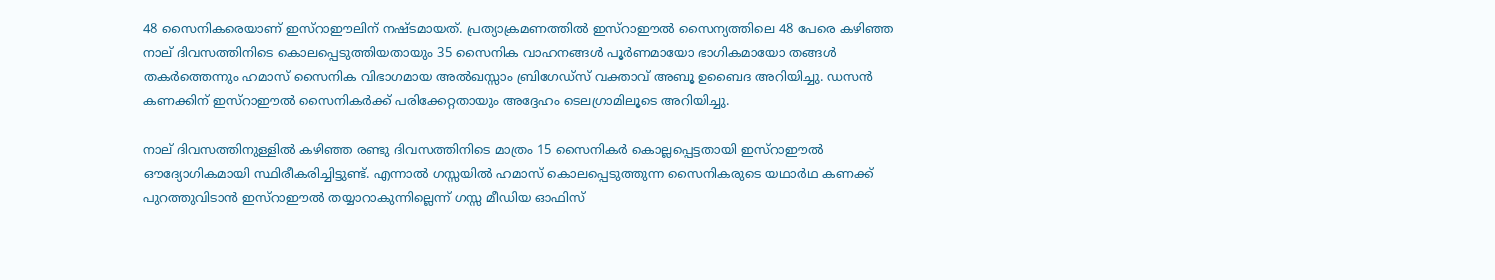48 സൈനികരെയാണ് ഇസ്‌റാഈലിന് നഷ്ടമായത്. പ്രത്യാക്രമണത്തില്‍ ഇസ്‌റാഈല്‍ സൈന്യത്തിലെ 48 പേരെ കഴിഞ്ഞ നാല് ദിവസത്തിനിടെ കൊലപ്പെടുത്തിയതായും 35 സൈനിക വാഹനങ്ങള്‍ പൂര്‍ണമായോ ഭാഗികമായോ തങ്ങള്‍ തകര്‍ത്തെന്നും ഹമാസ് സൈനിക വിഭാഗമായ അല്‍ഖസ്സാം ബ്രിഗേഡ്‌സ് വക്താവ് അബൂ ഉബൈദ അറിയിച്ചു. ഡസന്‍ കണക്കിന് ഇസ്‌റാഈല്‍ സൈനികര്‍ക്ക് പരിക്കേറ്റതായും അദ്ദേഹം ടെലഗ്രാമിലൂടെ അറിയിച്ചു.

നാല് ദിവസത്തിനുള്ളില്‍ കഴിഞ്ഞ രണ്ടു ദിവസത്തിനിടെ മാത്രം 15 സൈനികര്‍ കൊല്ലപ്പെട്ടതായി ഇസ്‌റാഈല്‍ ഔദ്യോഗികമായി സ്ഥിരീകരിച്ചിട്ടുണ്ട്. എന്നാല്‍ ഗസ്സയില്‍ ഹമാസ് കൊലപ്പെടുത്തുന്ന സൈനികരുടെ യഥാര്‍ഥ കണക്ക് പുറത്തുവിടാന്‍ ഇസ്‌റാഈല്‍ തയ്യാറാകുന്നില്ലെന്ന് ഗസ്സ മീഡിയ ഓഫിസ്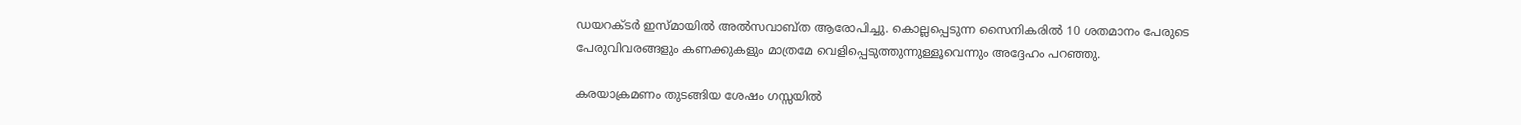ഡയറക്ടര്‍ ഇസ്മായില്‍ അല്‍സവാബ്ത ആരോപിച്ചു. കൊല്ലപ്പെടുന്ന സൈനികരില്‍ 10 ശതമാനം പേരുടെ പേരുവിവരങ്ങളും കണക്കുകളും മാത്രമേ വെളിപ്പെടുത്തുന്നുള്ളൂവെന്നും അദ്ദേഹം പറഞ്ഞു.

കരയാക്രമണം തുടങ്ങിയ ശേഷം ഗസ്സയില്‍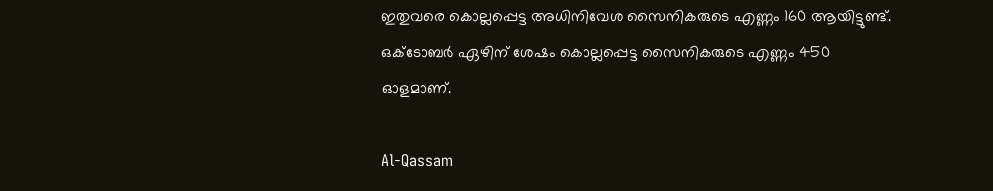ഇതുവരെ കൊല്ലപ്പെട്ട അധിനിവേശ സൈനികരുടെ എണ്ണം 160 ആയിട്ടുണ്ട്. ഒക്ടോബര്‍ ഏഴിന് ശേഷം കൊല്ലപ്പെട്ട സൈനികരുടെ എണ്ണം 450 ഓളമാണ്.

Al-Qassam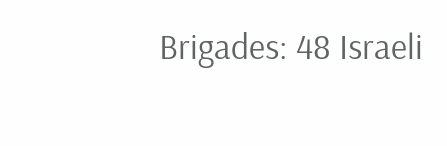Brigades: 48 Israeli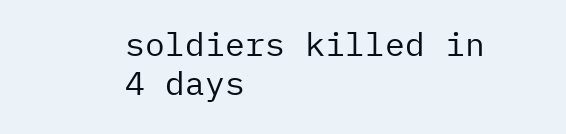soldiers killed in 4 days